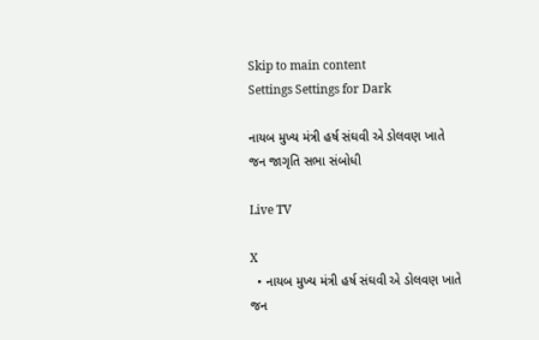Skip to main content
Settings Settings for Dark

નાયબ મુખ્ય મંત્રી હર્ષ સંઘવી એ ડોલવણ ખાતે જન જાગૃતિ સભા સંબોધી

Live TV

X
  • નાયબ મુખ્ય મંત્રી હર્ષ સંઘવી એ ડોલવણ ખાતે જન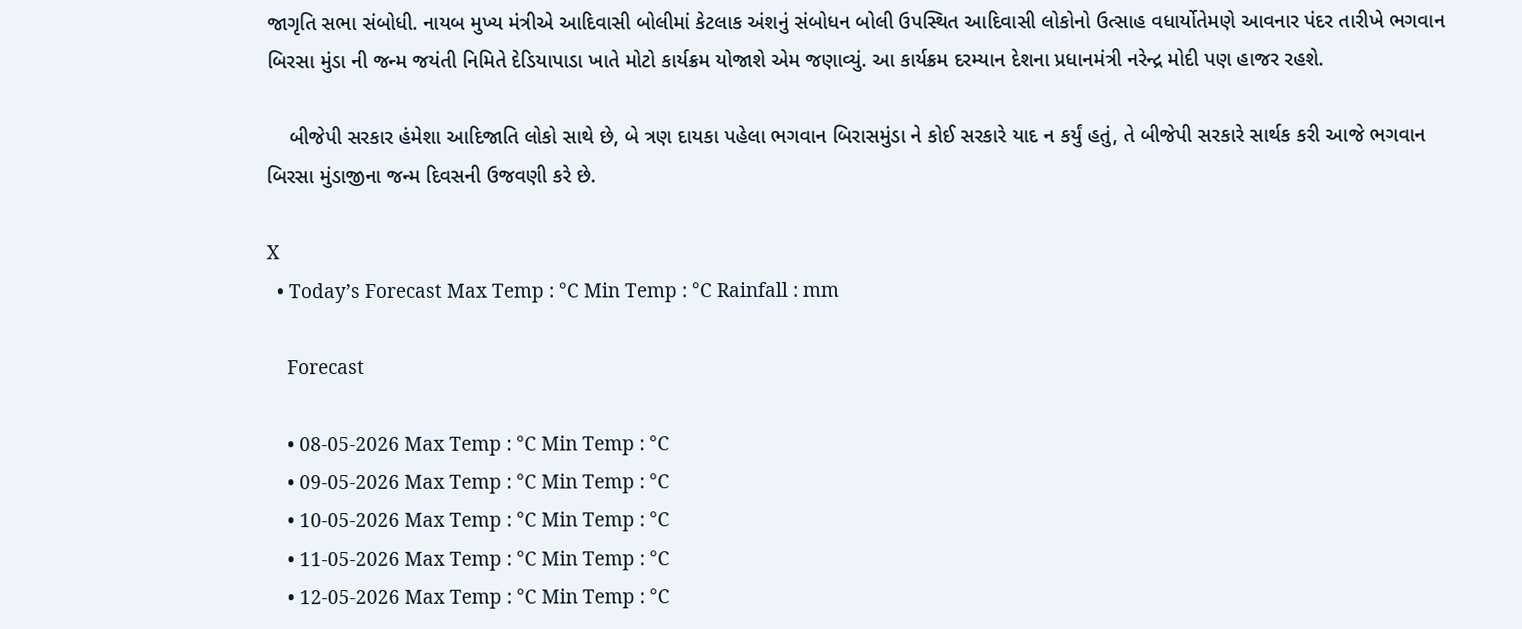જાગૃતિ સભા સંબોધી. નાયબ મુખ્ય મંત્રીએ આદિવાસી બોલીમાં કેટલાક અંશનું સંબોધન બોલી ઉપસ્થિત આદિવાસી લોકોનો ઉત્સાહ વધાર્યોતેમણે આવનાર પંદર તારીખે ભગવાન બિરસા મુંડા ની જન્મ જયંતી નિમિતે દેડિયાપાડા ખાતે મોટો કાર્યક્રમ યોજાશે એમ જણાવ્યું. આ કાર્યક્રમ દરમ્યાન દેશના પ્રધાનમંત્રી નરેન્દ્ર મોદી પણ હાજર રહશે.

    બીજેપી સરકાર હંમેશા આદિજાતિ લોકો સાથે છે, બે ત્રણ દાયકા પહેલા ભગવાન બિરાસમુંડા ને કોઈ સરકારે યાદ ન કર્યું હતું, તે બીજેપી સરકારે સાર્થક કરી આજે ભગવાન બિરસા મુંડાજીના જન્મ દિવસની ઉજવણી કરે છે.

X
  • Today’s Forecast Max Temp : °C Min Temp : °C Rainfall : mm

    Forecast

    • 08-05-2026 Max Temp : °C Min Temp : °C
    • 09-05-2026 Max Temp : °C Min Temp : °C
    • 10-05-2026 Max Temp : °C Min Temp : °C
    • 11-05-2026 Max Temp : °C Min Temp : °C
    • 12-05-2026 Max Temp : °C Min Temp : °C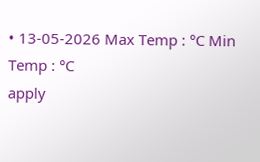• 13-05-2026 Max Temp : °C Min Temp : °C
apply